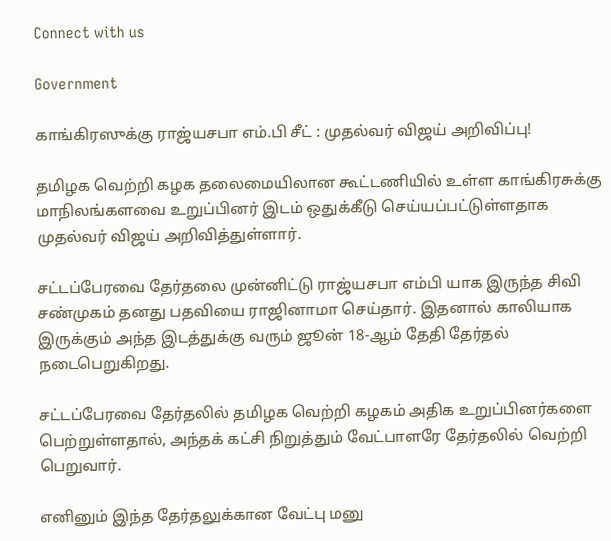Connect with us

Government

காங்கிரஸுக்கு ராஜ்யசபா எம்.பி சீட் : முதல்வர் விஜய் அறிவிப்பு!

தமிழக வெற்றி கழக தலைமையிலான கூட்டணியில் உள்ள காங்கிரசுக்கு மாநிலங்களவை உறுப்பினர் இடம் ஒதுக்கீடு செய்யப்பட்டுள்ளதாக முதல்வர் விஜய் அறிவித்துள்ளார்.

சட்டப்பேரவை தேர்தலை முன்னிட்டு ராஜ்யசபா எம்பி யாக இருந்த சிவி சண்முகம் தனது பதவியை ராஜினாமா செய்தார். இதனால் காலியாக இருக்கும் அந்த இடத்துக்கு வரும் ஜூன் 18-ஆம் தேதி தேர்தல் நடைபெறுகிறது.

சட்டப்பேரவை தேர்தலில் தமிழக வெற்றி கழகம் அதிக உறுப்பினர்களை பெற்றுள்ளதால், அந்தக் கட்சி நிறுத்தும் வேட்பாளரே தேர்தலில் வெற்றி பெறுவார்.

எனினும் இந்த தேர்தலுக்கான வேட்பு மனு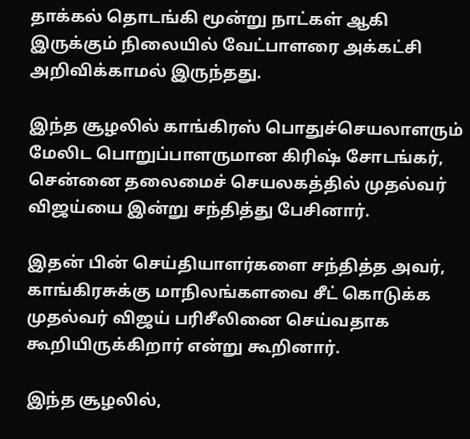தாக்கல் தொடங்கி மூன்று நாட்கள் ஆகி இருக்கும் நிலையில் வேட்பாளரை அக்கட்சி அறிவிக்காமல் இருந்தது.

இந்த சூழலில் காங்கிரஸ் பொதுச்செயலாளரும் மேலிட பொறுப்பாளருமான கிரிஷ் சோடங்கர், சென்னை தலைமைச் செயலகத்தில் முதல்வர் விஜய்யை இன்று சந்தித்து பேசினார்.

இதன் பின் செய்தியாளர்களை சந்தித்த அவர், காங்கிரசுக்கு மாநிலங்களவை சீட் கொடுக்க முதல்வர் விஜய் பரிசீலினை செய்வதாக கூறியிருக்கிறார் என்று கூறினார்.

இந்த சூழலில்,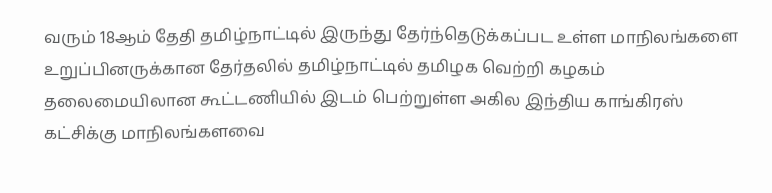வரும் 18ஆம் தேதி தமிழ்நாட்டில் இருந்து தேர்ந்தெடுக்கப்பட உள்ள மாநிலங்களை உறுப்பினருக்கான தேர்தலில் தமிழ்நாட்டில் தமிழக வெற்றி கழகம் தலைமையிலான கூட்டணியில் இடம் பெற்றுள்ள அகில இந்திய காங்கிரஸ் கட்சிக்கு மாநிலங்களவை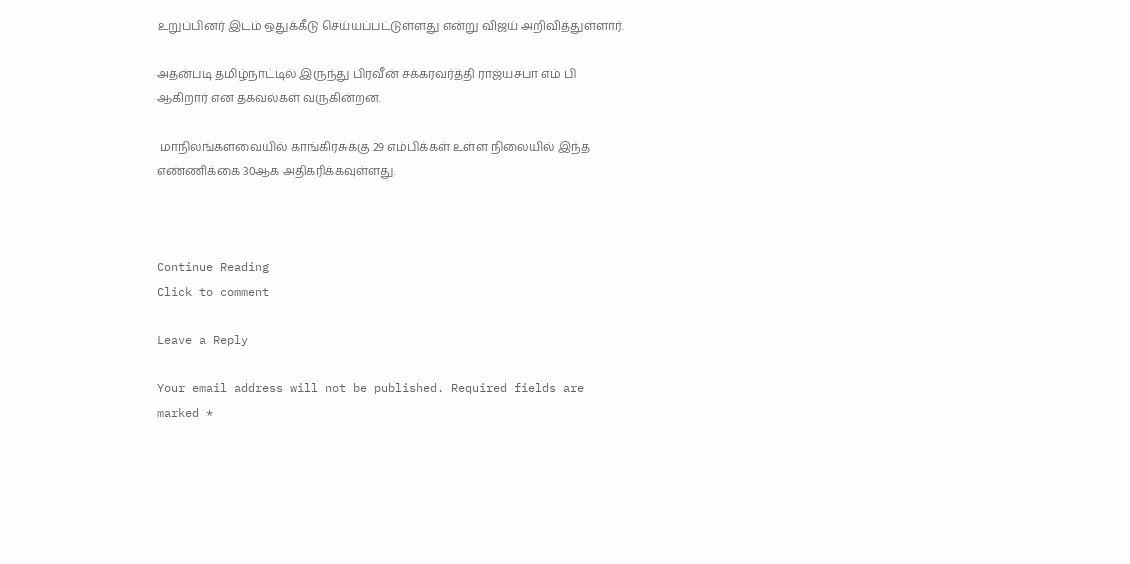உறுப்பினர் இடம் ஒதுக்கீடு செய்யப்பட்டுள்ளது என்று விஜய் அறிவித்துள்ளார்.

அதன்படி தமிழ்நாட்டில் இருந்து பிரவீன் சக்கரவர்த்தி ராஜ்யசபா எம் பி ஆகிறார் என தகவல்கள் வருகின்றன.

 மாநிலங்களவையில் காங்கிரசுக்கு 29 எம்பிக்கள் உள்ள நிலையில் இந்த எண்ணிக்கை 30ஆக அதிகரிக்கவுள்ளது.



Continue Reading
Click to comment

Leave a Reply

Your email address will not be published. Required fields are marked *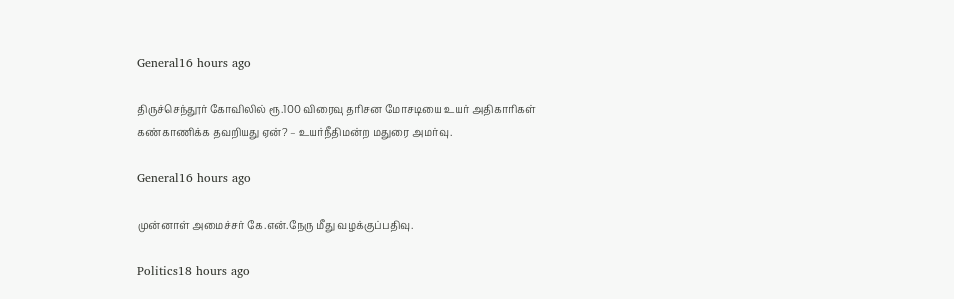General16 hours ago

திருச்செந்தூர் கோவிலில் ரூ.100 விரைவு தரிசன மோசடியை உயர் அதிகாரிகள் கண்காணிக்க தவறியது ஏன்? – உயர்நீதிமன்ற மதுரை அமர்வு.

General16 hours ago

முன்னாள் அமைச்சர் கே.என்.நேரு மீது வழக்குப்பதிவு.

Politics18 hours ago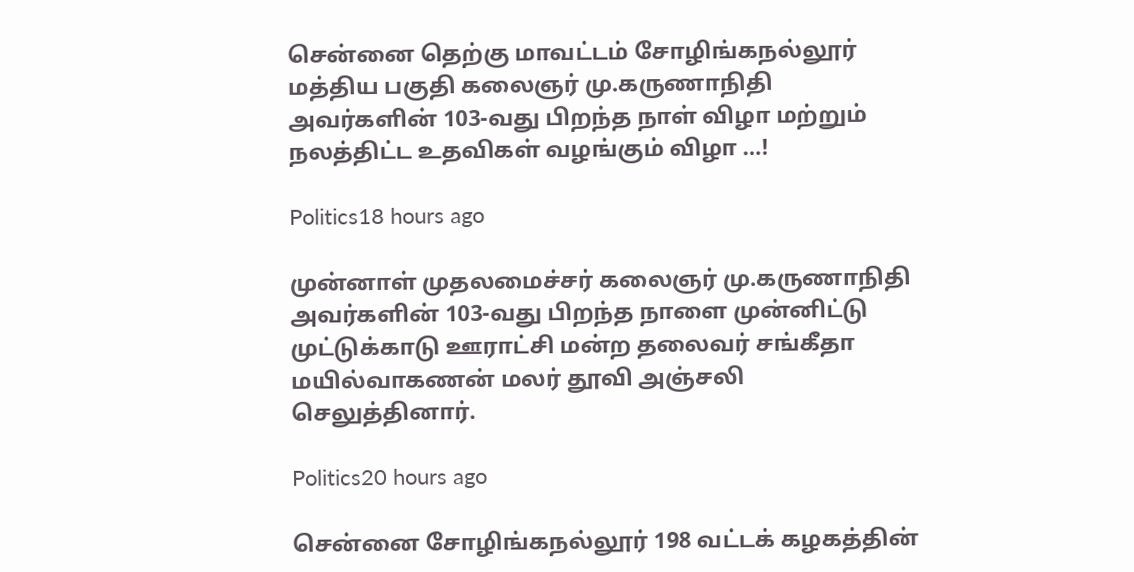சென்னை தெற்கு மாவட்டம் சோழிங்கநல்லூர் மத்திய பகுதி கலைஞர் மு.கருணாநிதி அவர்களின் 103-வது பிறந்த நாள் விழா மற்றும் நலத்திட்ட உதவிகள் வழங்கும் விழா …!

Politics18 hours ago

முன்னாள் முதலமைச்சர் கலைஞர் மு.கருணாநிதி அவர்களின் 103-வது பிறந்த நாளை முன்னிட்டு முட்டுக்காடு ஊராட்சி மன்ற தலைவர் சங்கீதா மயில்வாகணன் மலர் தூவி அஞ்சலி செலுத்தினார்.

Politics20 hours ago

சென்னை சோழிங்கநல்லூர் 198 வட்டக் கழகத்தின்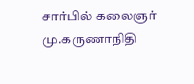சார்பில் கலைஞர் மு.கருணாநிதி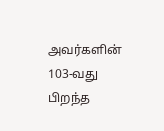அவர்களின் 103-வது பிறந்த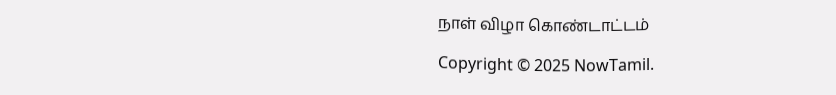நாள் விழா கொண்டாட்டம்

Copyright © 2025 NowTamil.